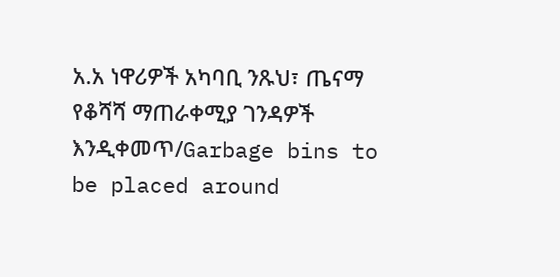አ.አ ነዋሪዎች አካባቢ ንጹህ፣ ጤናማ የቆሻሻ ማጠራቀሚያ ገንዳዎች እንዲቀመጥ/Garbage bins to be placed around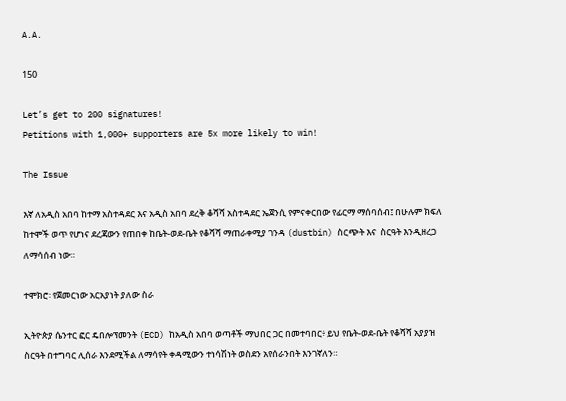A.A.

150

Let’s get to 200 signatures!
Petitions with 1,000+ supporters are 5x more likely to win!

The Issue

እኛ ለአዲስ አበባ ከተማ አስተዳደር እና አዲስ አበባ ደረቅ ቆሻሻ አስተዳደር ኤጀንሲ የምናቀርበው የፊርማ ማሰባሰብ፤ በሁሉም ክፍለ ከተሞች ወጥ የሆነና ደረጃውን የጠበቀ ከቤት-ወደ-ቤት የቆሻሻ ማጠራቀሚያ ገንዳ (dustbin) ስርጭት እና  ስርዓት እንዲዘረጋ ለማሳሰብ ነው።

ተሞክሮ፡ የጀመርነው አርአያነት ያለው ስራ

ኢትዮጵያ ሴንተር ፎር ዴበሎፕመንት (ECD) ከአዲስ አበባ ወጣቶች ማህበር ጋር በመተባበር፥ ይህ የቤት-ወደ-ቤት የቆሻሻ አያያዝ ስርዓት በተግባር ሊሰራ እንደሚችል ለማሳየት ቀዳሚውን ተነሳሽነት ወስደን አየሰራንበት እንገኛለን።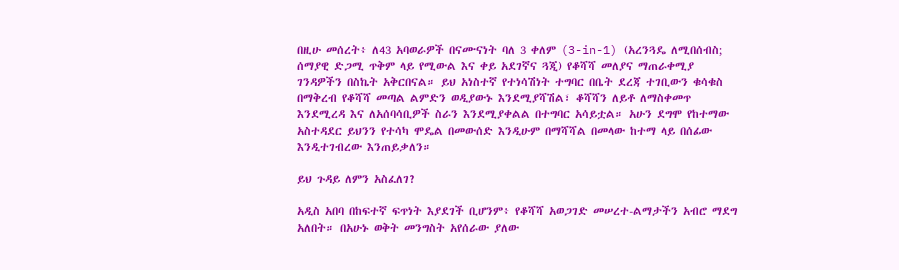በዚሁ መሰረት፥ ለ43 አባወራዎች በናሙናነት ባለ 3 ቀለም (3-in-1) (አረንጓዴ ለሚበሰብስ; ሰማያዊ ድጋሚ ጥቅም ላይ የሚውል እና ቀይ አደገኛና ጓጂ) የቆሻሻ መለያና ማጠራቀሚያ ገንዳዎችን በስኬት አቅርበናል። ይህ አነስተኛ የተነሳሽነት ተግባር በቤት ደረጃ ተገቢውን ቁሳቁስ በማቅረብ የቆሻሻ መጣል ልምድን ወዲያውኑ እንደሚያሻሽል፣ ቆሻሻን ለይቶ ለማስቀመጥ እንደሚረዳ እና ለአሰባሳቢዎች ስራን እንደሚያቀልል በተግባር አሳይቷል። አሁን ደግሞ የከተማው አስተዳደር ይህንን የተሳካ ሞዴል በመውሰድ እንዲሁም በማሻሻል በመላው ከተማ ላይ በሰፊው እንዲተገብረው እንጠይቃለን።

ይህ ጉዳይ ለምን አስፈለገ?

አዲስ አበባ በከፍተኛ ፍጥነት እያደገች ቢሆንም፥ የቆሻሻ አወጋገድ መሠረተ-ልማታችን አብሮ ማደግ አለበት። በአሁኑ ወቅት መንግስት አየሰራው ያለው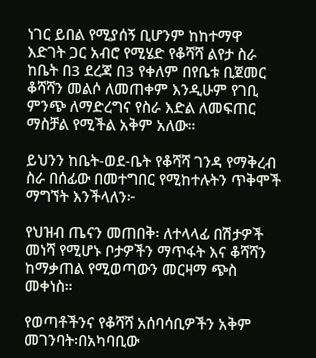ነገር ይበል የሚያሰኝ ቢሆንም ከከተማዋ እድገት ጋር አብሮ የሚሄድ የቆሻሻ ልየታ ስራ ከቤት በ3 ደረጃ በ3 የቀለም በየቤቱ ቢጀመር ቆሻሻን መልሶ ለመጠቀም እንዲሁም የገቢ ምንጭ ለማድረግና የስራ እድል ለመፍጠር ማስቻል የሚችል አቅም አለው።

ይህንን ከቤት-ወደ-ቤት የቆሻሻ ገንዳ የማቅረብ ስራ በሰፊው በመተግበር የሚከተሉትን ጥቅሞች ማግኘት እንችላለን፦

የህዝብ ጤናን መጠበቅ፡ ለተላላፊ በሽታዎች መነሻ የሚሆኑ ቦታዎችን ማጥፋት እና ቆሻሻን ከማቃጠል የሚወጣውን መርዛማ ጭስ መቀነስ።

የወጣቶችንና የቆሻሻ አሰባሳቢዎችን አቅም መገንባት፡በአካባቢው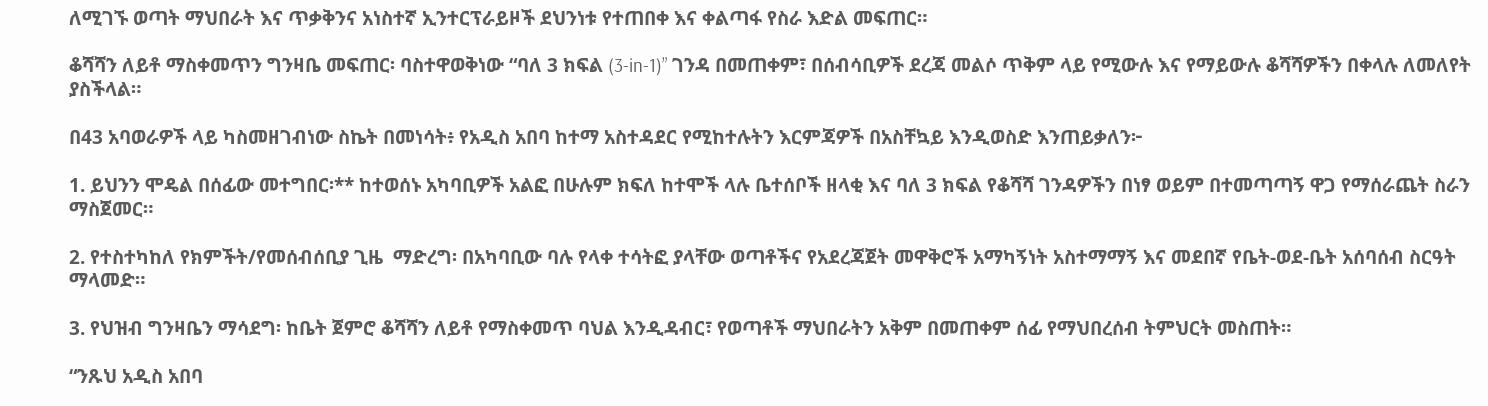ለሚገኙ ወጣት ማህበራት እና ጥቃቅንና አነስተኛ ኢንተርፕራይዞች ደህንነቱ የተጠበቀ እና ቀልጣፋ የስራ እድል መፍጠር።

ቆሻሻን ለይቶ ማስቀመጥን ግንዛቤ መፍጠር፡ ባስተዋወቅነው “ባለ 3 ክፍል (3-in-1)” ገንዳ በመጠቀም፣ በሰብሳቢዎች ደረጃ መልሶ ጥቅም ላይ የሚውሉ እና የማይውሉ ቆሻሻዎችን በቀላሉ ለመለየት ያስችላል።

በ43 አባወራዎች ላይ ካስመዘገብነው ስኬት በመነሳት፥ የአዲስ አበባ ከተማ አስተዳደር የሚከተሉትን እርምጃዎች በአስቸኳይ እንዲወስድ እንጠይቃለን፦

1. ይህንን ሞዴል በሰፊው መተግበር፡** ከተወሰኑ አካባቢዎች አልፎ በሁሉም ክፍለ ከተሞች ላሉ ቤተሰቦች ዘላቂ እና ባለ 3 ክፍል የቆሻሻ ገንዳዎችን በነፃ ወይም በተመጣጣኝ ዋጋ የማሰራጨት ስራን ማስጀመር።

2. የተስተካከለ የክምችት/የመሰብሰቢያ ጊዜ  ማድረግ፡ በአካባቢው ባሉ የላቀ ተሳትፎ ያላቸው ወጣቶችና የአደረጃጀት መዋቅሮች አማካኝነት አስተማማኝ እና መደበኛ የቤት-ወደ-ቤት አሰባሰብ ስርዓት ማላመድ።

3. የህዝብ ግንዛቤን ማሳደግ፡ ከቤት ጀምሮ ቆሻሻን ለይቶ የማስቀመጥ ባህል እንዲዳብር፣ የወጣቶች ማህበራትን አቅም በመጠቀም ሰፊ የማህበረሰብ ትምህርት መስጠት።

“ንጹህ አዲስ አበባ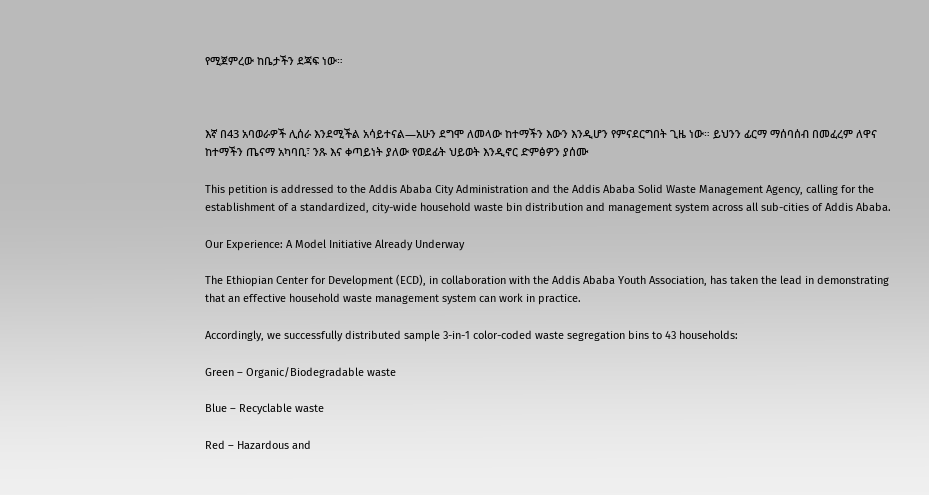የሚጀምረው ከቤታችን ደጃፍ ነው።



እኛ በ43 አባወራዎች ሊሰራ እንደሚችል አሳይተናል—አሁን ደግሞ ለመላው ከተማችን እውን እንዲሆን የምናደርግበት ጊዜ ነው። ይህንን ፊርማ ማሰባሰብ በመፈረም ለዋና ከተማችን ጤናማ አካባቢ፣ ንጹ እና ቀጣይነት ያለው የወደፊት ህይወት እንዲኖር ድምፅዎን ያሰሙ

This petition is addressed to the Addis Ababa City Administration and the Addis Ababa Solid Waste Management Agency, calling for the establishment of a standardized, city-wide household waste bin distribution and management system across all sub-cities of Addis Ababa.

Our Experience: A Model Initiative Already Underway

The Ethiopian Center for Development (ECD), in collaboration with the Addis Ababa Youth Association, has taken the lead in demonstrating that an effective household waste management system can work in practice.

Accordingly, we successfully distributed sample 3-in-1 color-coded waste segregation bins to 43 households:

Green – Organic/Biodegradable waste

Blue – Recyclable waste

Red – Hazardous and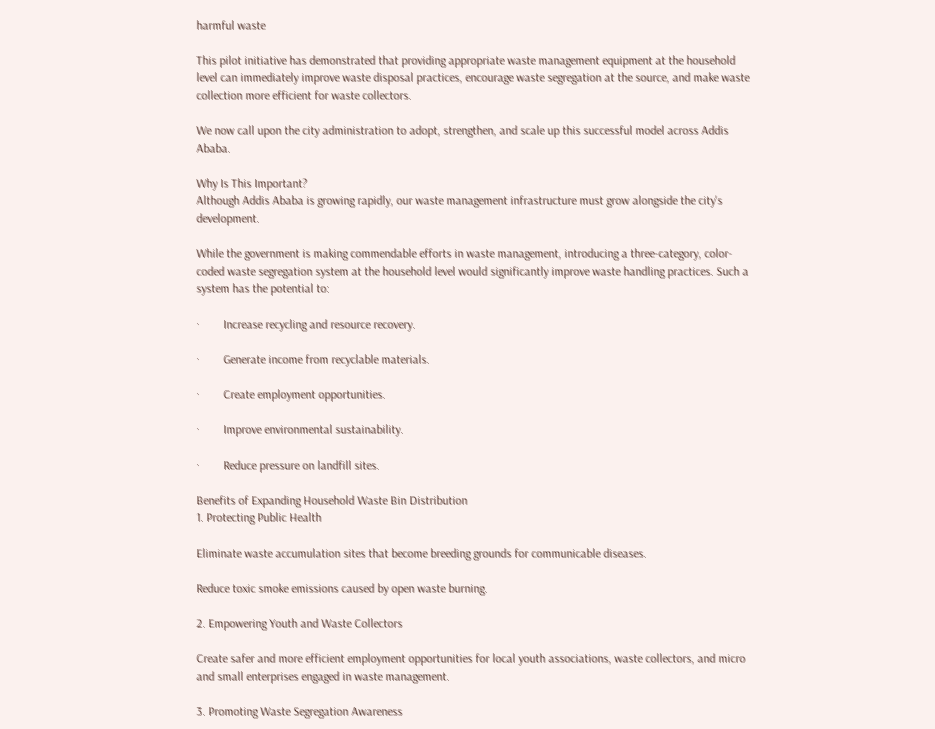harmful waste

This pilot initiative has demonstrated that providing appropriate waste management equipment at the household level can immediately improve waste disposal practices, encourage waste segregation at the source, and make waste collection more efficient for waste collectors.

We now call upon the city administration to adopt, strengthen, and scale up this successful model across Addis Ababa.

Why Is This Important?
Although Addis Ababa is growing rapidly, our waste management infrastructure must grow alongside the city's development.

While the government is making commendable efforts in waste management, introducing a three-category, color-coded waste segregation system at the household level would significantly improve waste handling practices. Such a system has the potential to:

·        Increase recycling and resource recovery.

·        Generate income from recyclable materials.

·        Create employment opportunities.

·        Improve environmental sustainability.

·        Reduce pressure on landfill sites.

Benefits of Expanding Household Waste Bin Distribution
1. Protecting Public Health

Eliminate waste accumulation sites that become breeding grounds for communicable diseases.

Reduce toxic smoke emissions caused by open waste burning.

2. Empowering Youth and Waste Collectors

Create safer and more efficient employment opportunities for local youth associations, waste collectors, and micro and small enterprises engaged in waste management.

3. Promoting Waste Segregation Awareness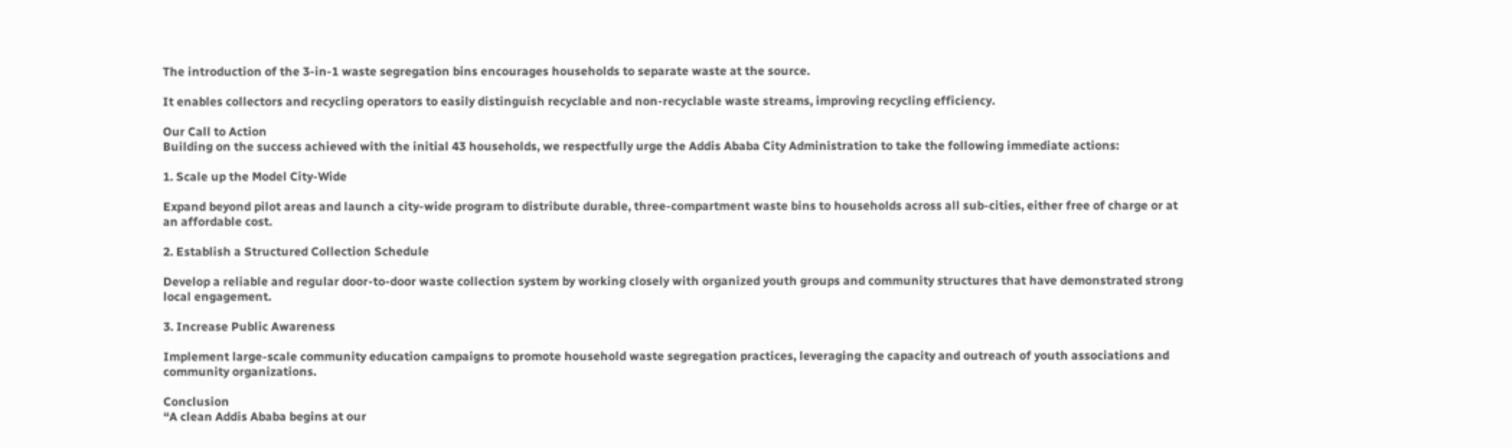The introduction of the 3-in-1 waste segregation bins encourages households to separate waste at the source.

It enables collectors and recycling operators to easily distinguish recyclable and non-recyclable waste streams, improving recycling efficiency.

Our Call to Action
Building on the success achieved with the initial 43 households, we respectfully urge the Addis Ababa City Administration to take the following immediate actions:

1. Scale up the Model City-Wide

Expand beyond pilot areas and launch a city-wide program to distribute durable, three-compartment waste bins to households across all sub-cities, either free of charge or at an affordable cost.

2. Establish a Structured Collection Schedule

Develop a reliable and regular door-to-door waste collection system by working closely with organized youth groups and community structures that have demonstrated strong local engagement.

3. Increase Public Awareness

Implement large-scale community education campaigns to promote household waste segregation practices, leveraging the capacity and outreach of youth associations and community organizations.

Conclusion
“A clean Addis Ababa begins at our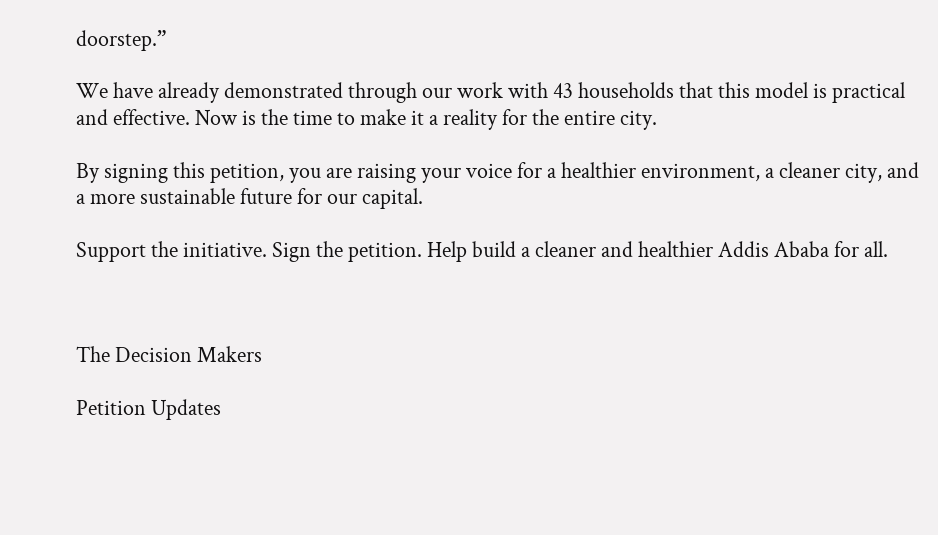doorstep.”

We have already demonstrated through our work with 43 households that this model is practical and effective. Now is the time to make it a reality for the entire city.

By signing this petition, you are raising your voice for a healthier environment, a cleaner city, and a more sustainable future for our capital.

Support the initiative. Sign the petition. Help build a cleaner and healthier Addis Ababa for all.



The Decision Makers

Petition Updates